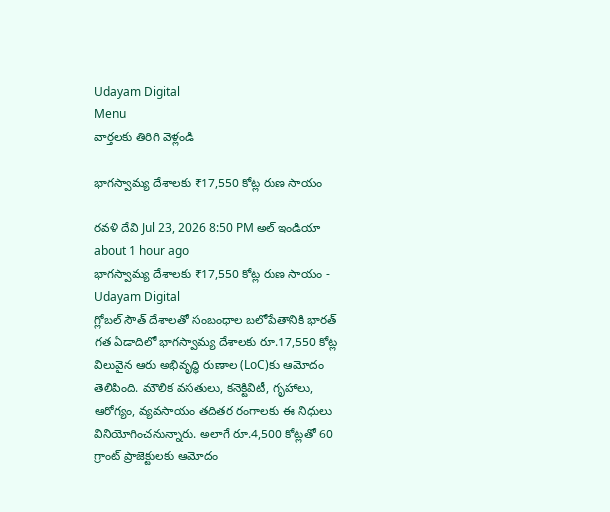Udayam Digital
Menu
వార్తలకు తిరిగి వెళ్లండి

భాగస్వామ్య దేశాలకు ₹17,550 కోట్ల రుణ సాయం

రవళి దేవి Jul 23, 2026 8:50 PM అల్ ఇండియా about 1 hour ago
భాగస్వామ్య దేశాలకు ₹17,550 కోట్ల రుణ సాయం - Udayam Digital
గ్లోబల్ సౌత్ దేశాలతో సంబంధాల బలోపేతానికి భారత్ గత ఏడాదిలో భాగస్వామ్య దేశాలకు రూ.17,550 కోట్ల విలువైన ఆరు అభివృద్ధి రుణాల (LoC)కు ఆమోదం తెలిపింది. మౌలిక వసతులు, కనెక్టివిటీ, గృహాలు, ఆరోగ్యం, వ్యవసాయం తదితర రంగాలకు ఈ నిధులు వినియోగించనున్నారు. అలాగే రూ.4,500 కోట్లతో 60 గ్రాంట్ ప్రాజెక్టులకు ఆమోదం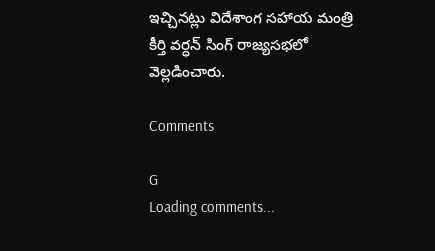ఇచ్చినట్లు విదేశాంగ సహాయ మంత్రి కీర్తి వర్ధన్ సింగ్ రాజ్యసభలో వెల్లడించారు.

Comments

G
Loading comments...